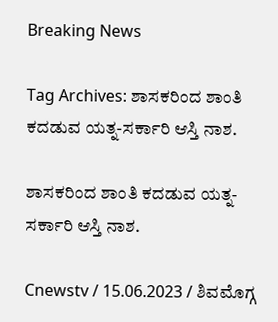Breaking News

Tag Archives: ಶಾಸಕರಿಂದ ಶಾಂತಿ ಕದಡುವ ಯತ್ನ-ಸರ್ಕಾರಿ ಆಸ್ತಿ ನಾಶ.

ಶಾಸಕರಿಂದ ಶಾಂತಿ ಕದಡುವ ಯತ್ನ-ಸರ್ಕಾರಿ ಆಸ್ತಿ ನಾಶ.

Cnewstv / 15.06.2023 / ಶಿವಮೊಗ್ಗ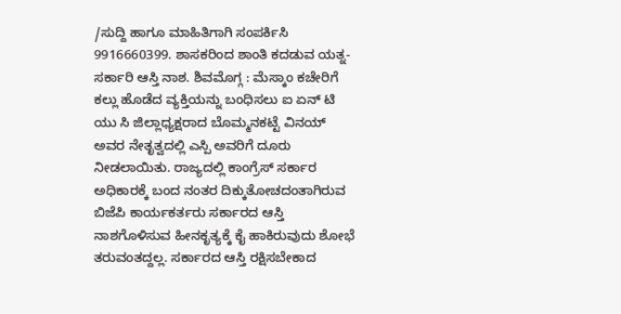/ಸುದ್ದಿ ಹಾಗೂ ಮಾಹಿತಿಗಾಗಿ ಸಂಪರ್ಕಿಸಿ 9916660399. ಶಾಸಕರಿಂದ ಶಾಂತಿ ಕದಡುವ ಯತ್ನ-ಸರ್ಕಾರಿ ಆಸ್ತಿ ನಾಶ. ಶಿವಮೊಗ್ಗ : ಮೆಸ್ಕಾಂ ಕಚೇರಿಗೆ ಕಲ್ಲು ಹೊಡೆದ ವ್ಯಕ್ತಿಯನ್ನು ಬಂಧಿಸಲು ಐ ಏನ್ ಟಿ ಯು ಸಿ ಜಿಲ್ಲಾಧ್ಯಕ್ಷರಾದ ಬೊಮ್ಮನಕಟ್ಟೆ ವಿನಯ್ ಅವರ ನೇತೃತ್ವದಲ್ಲಿ ಎಸ್ಪಿ ಅವರಿಗೆ ದೂರು ನೀಡಲಾಯಿತು. ರಾಜ್ಯದಲ್ಲಿ ಕಾಂಗ್ರೆಸ್ ಸರ್ಕಾರ ಅಧಿಕಾರಕ್ಕೆ ಬಂದ ನಂತರ ದಿಕ್ಕುತೋಚದಂತಾಗಿರುವ ಬಿಜೆಪಿ ಕಾರ್ಯಕರ್ತರು ಸರ್ಕಾರದ ಆಸ್ತಿ ನಾಶಗೊಳಿಸುವ ಹೀನಕೃತ್ಯಕ್ಕೆ ಕೈ ಹಾಕಿರುವುದು ಶೋಭೆ ತರುವಂತದ್ದಲ್ಲ. ಸರ್ಕಾರದ ಆಸ್ತಿ ರಕ್ಷಿಸಬೇಕಾದ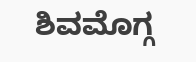ಶಿವಮೊಗ್ಗ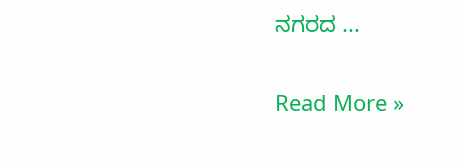ನಗರದ ...

Read More »